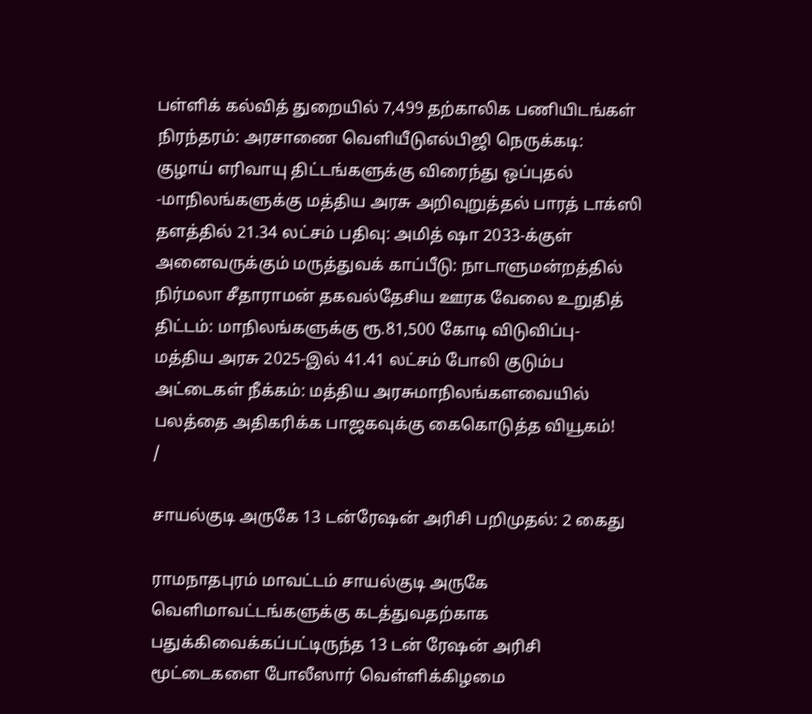பள்ளிக் கல்வித் துறையில் 7,499 தற்காலிக பணியிடங்கள் நிரந்தரம்: அரசாணை வெளியீடுஎல்பிஜி நெருக்கடி: குழாய் எரிவாயு திட்டங்களுக்கு விரைந்து ஒப்புதல் -மாநிலங்களுக்கு மத்திய அரசு அறிவுறுத்தல் பாரத் டாக்ஸி தளத்தில் 21.34 லட்சம் பதிவு: அமித் ஷா 2033-க்குள் அனைவருக்கும் மருத்துவக் காப்பீடு: நாடாளுமன்றத்தில் நிர்மலா சீதாராமன் தகவல்தேசிய ஊரக வேலை உறுதித் திட்டம்: மாநிலங்களுக்கு ரூ.81,500 கோடி விடுவிப்பு- மத்திய அரசு 2025-இல் 41.41 லட்சம் போலி குடும்ப அட்டைகள் நீக்கம்: மத்திய அரசுமாநிலங்களவையில் பலத்தை அதிகரிக்க பாஜகவுக்கு கைகொடுத்த வியூகம்!
/

சாயல்குடி அருகே 13 டன்ரேஷன் அரிசி பறிமுதல்: 2 கைது

ராமநாதபுரம் மாவட்டம் சாயல்குடி அருகே வெளிமாவட்டங்களுக்கு கடத்துவதற்காக பதுக்கிவைக்கப்பட்டிருந்த 13 டன் ரேஷன் அரிசி மூட்டைகளை போலீஸார் வெள்ளிக்கிழமை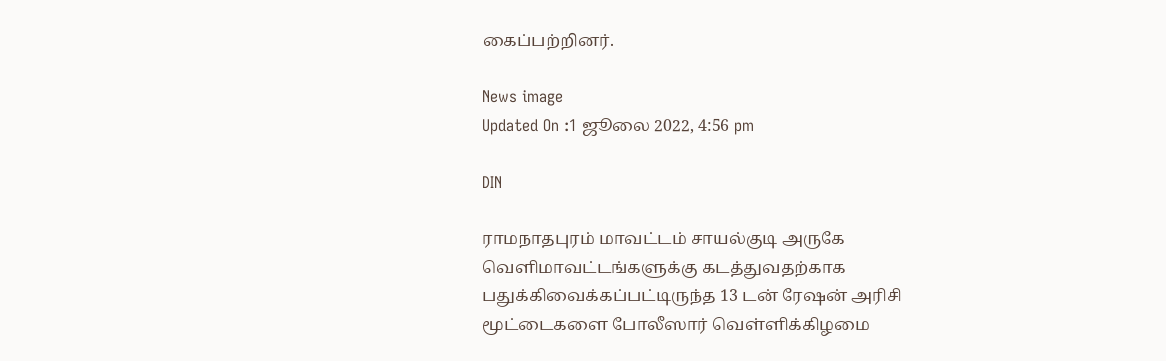கைப்பற்றினர்.

News image
Updated On :1 ஜூலை 2022, 4:56 pm

DIN

ராமநாதபுரம் மாவட்டம் சாயல்குடி அருகே வெளிமாவட்டங்களுக்கு கடத்துவதற்காக பதுக்கிவைக்கப்பட்டிருந்த 13 டன் ரேஷன் அரிசி மூட்டைகளை போலீஸார் வெள்ளிக்கிழமை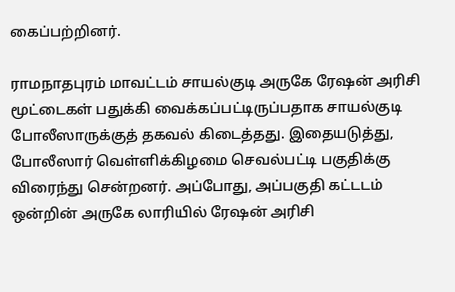கைப்பற்றினர்.

ராமநாதபுரம் மாவட்டம் சாயல்குடி அருகே ரேஷன் அரிசி மூட்டைகள் பதுக்கி வைக்கப்பட்டிருப்பதாக சாயல்குடி போலீஸாருக்குத் தகவல் கிடைத்தது. இதையடுத்து, போலீஸார் வெள்ளிக்கிழமை செவல்பட்டி பகுதிக்கு விரைந்து சென்றனர். அப்போது, அப்பகுதி கட்டடம் ஒன்றின் அருகே லாரியில் ரேஷன் அரிசி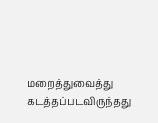மறைத்துவைத்து கடத்தப்படவிருந்தது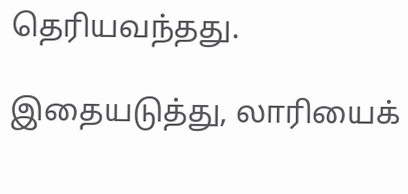தெரியவந்தது.

இதையடுத்து, லாரியைக்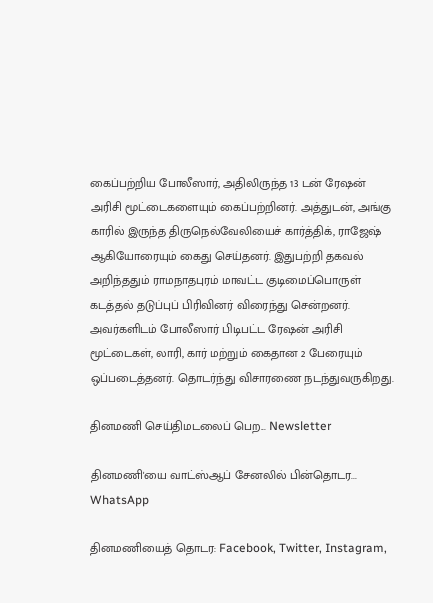கைப்பற்றிய போலீஸார், அதிலிருந்த 13 டன் ரேஷன் அரிசி மூட்டைகளையும் கைப்பற்றினர். அத்துடன், அங்கு காரில் இருந்த திருநெல்வேலியைச் கார்த்திக், ராஜேஷ் ஆகியோரையும் கைது செய்தனர். இதுபற்றி தகவல் அறிந்ததும் ராமநாதபுரம் மாவட்ட குடிமைப்பொருள் கடத்தல் தடுப்புப் பிரிவினர் விரைந்து சென்றனர். அவர்களிடம் போலீஸார் பிடிபட்ட ரேஷன் அரிசி மூட்டைகள், லாரி, கார் மற்றும் கைதான 2 பேரையும் ஒப்படைத்தனர். தொடர்ந்து விசாரணை நடந்துவருகிறது.

தினமணி செய்திமடலைப் பெற... Newsletter

தினமணி'யை வாட்ஸ்ஆப் சேனலில் பின்தொடர... WhatsApp

தினமணியைத் தொடர: Facebook, Twitter, Instagram,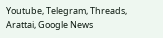Youtube, Telegram, Threads, Arattai, Google News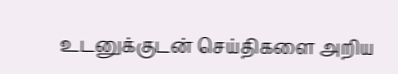உடனுக்குடன் செய்திகளை அறிய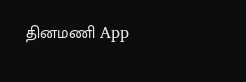தினமணி App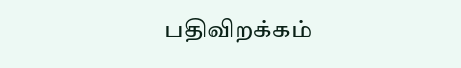பதிவிறக்கம்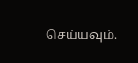செய்யவும்.